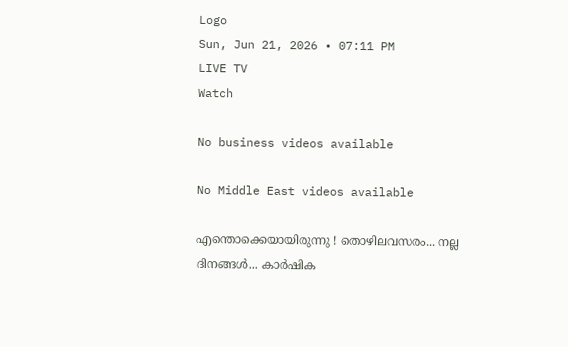Logo
Sun, Jun 21, 2026 • 07:11 PM
LIVE TV
Watch

No business videos available

No Middle East videos available

എന്തൊക്കെയായിരുന്നു ! തൊഴിലവസരം... നല്ല ദിനങ്ങള്‍... കാര്‍ഷിക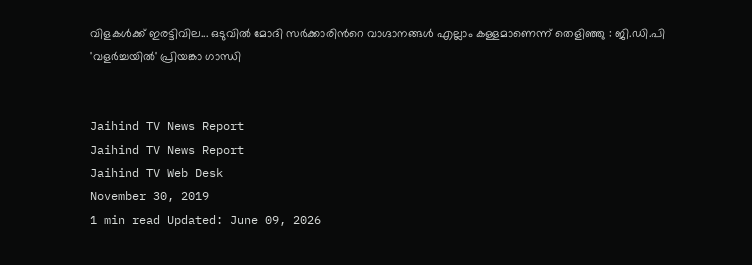വിളകള്‍ക്ക് ഇരട്ടിവില... ഒടുവില്‍ മോദി സര്‍ക്കാരിന്‍റെ വാഗ്ദാനങ്ങള്‍ എല്ലാം കള്ളമാണെന്ന് തെളിഞ്ഞു : ജി.ഡി.പി 'വളർച്ചയില്‍' പ്രിയങ്കാ ഗാന്ധി


Jaihind TV News Report
Jaihind TV News Report
Jaihind TV Web Desk
November 30, 2019
1 min read Updated: June 09, 2026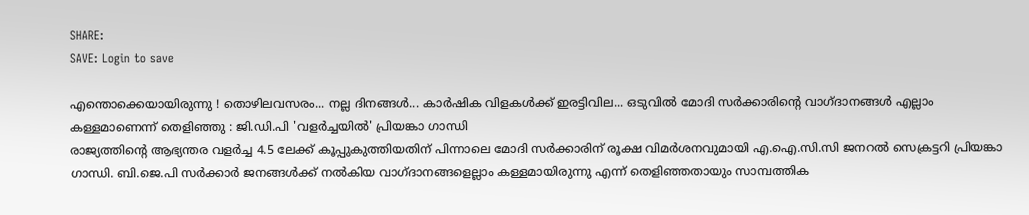SHARE:
SAVE: Login to save

എന്തൊക്കെയായിരുന്നു ! തൊഴിലവസരം... നല്ല ദിനങ്ങള്‍... കാര്‍ഷിക വിളകള്‍ക്ക് ഇരട്ടിവില... ഒടുവില്‍ മോദി സര്‍ക്കാരിന്‍റെ വാഗ്ദാനങ്ങള്‍ എല്ലാം കള്ളമാണെന്ന് തെളിഞ്ഞു : ജി.ഡി.പി 'വളർച്ചയില്‍' പ്രിയങ്കാ ഗാന്ധി
രാജ്യത്തിന്‍റെ ആഭ്യന്തര വളർച്ച 4.5 ലേക്ക് കൂപ്പുകുത്തിയതിന് പിന്നാലെ മോദി സർക്കാരിന് രൂക്ഷ വിമർശനവുമായി എ.ഐ.സി.സി ജനറല്‍ സെക്രട്ടറി പ്രിയങ്കാ ഗാന്ധി. ബി.ജെ.പി സർക്കാര്‍ ജനങ്ങള്‍ക്ക് നല്‍കിയ വാഗ്ദാനങ്ങളെല്ലാം കള്ളമായിരുന്നു എന്ന് തെളിഞ്ഞതായും സാമ്പത്തിക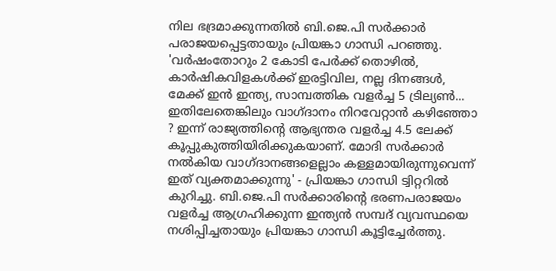നില ഭദ്രമാക്കുന്നതില്‍ ബി.ജെ.പി സർക്കാർ പരാജയപ്പെട്ടതായും പ്രിയങ്കാ ഗാന്ധി പറഞ്ഞു. 'വര്‍ഷംതോറും 2 കോടി പേര്‍ക്ക് തൊഴില്‍, കാര്‍ഷികവിളകള്‍ക്ക് ഇരട്ടിവില, നല്ല ദിനങ്ങള്‍, മേക്ക് ഇന്‍ ഇന്ത്യ, സാമ്പത്തിക വളർച്ച 5 ട്രില്യണ്‍... ഇതിലേതെങ്കിലും വാഗ്ദാനം നിറവേറ്റാന്‍ കഴിഞ്ഞോ ? ഇന്ന് രാജ്യത്തിന്‍റെ ആഭ്യന്തര വളര്‍ച്ച 4.5 ലേക്ക് കൂപ്പുകുത്തിയിരിക്കുകയാണ്. മോദി സര്‍ക്കാര്‍ നല്‍കിയ വാഗ്ദാനങ്ങളെല്ലാം കള്ളമായിരുന്നുവെന്ന് ഇത് വ്യക്തമാക്കുന്നു' - പ്രിയങ്കാ ഗാന്ധി ട്വിറ്ററില്‍ കുറിച്ചു. ബി.ജെ.പി സര്‍ക്കാരിന്‍റെ ഭരണപരാജയം വളർച്ച ആഗ്രഹിക്കുന്ന ഇന്ത്യന്‍ സമ്പദ് വ്യവസ്ഥയെ നശിപ്പിച്ചതായും പ്രിയങ്കാ ഗാന്ധി കൂട്ടിച്ചേർത്തു.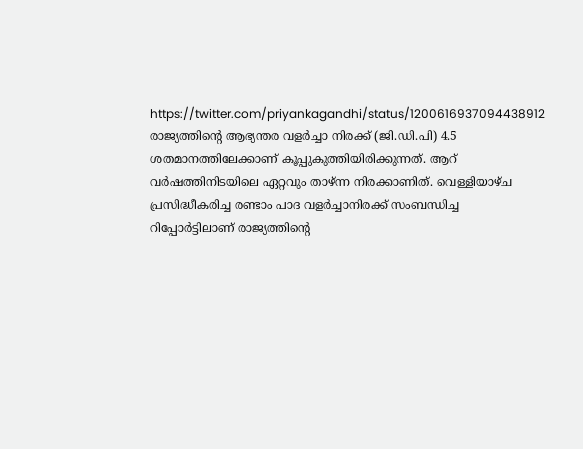https://twitter.com/priyankagandhi/status/1200616937094438912 രാജ്യത്തിന്‍റെ ആഭ്യന്തര വളർച്ചാ നിരക്ക് (ജി.ഡി.പി) 4.5 ശതമാനത്തിലേക്കാണ് കൂപ്പുകുത്തിയിരിക്കുന്നത്. ആറ് വര്‍ഷത്തിനിടയിലെ ഏറ്റവും താഴ്ന്ന നിരക്കാണിത്. വെള്ളിയാഴ്ച പ്രസിദ്ധീകരിച്ച രണ്ടാം പാദ വളര്‍ച്ചാനിരക്ക് സംബന്ധിച്ച റിപ്പോര്‍ട്ടിലാണ് രാജ്യത്തിന്‍റെ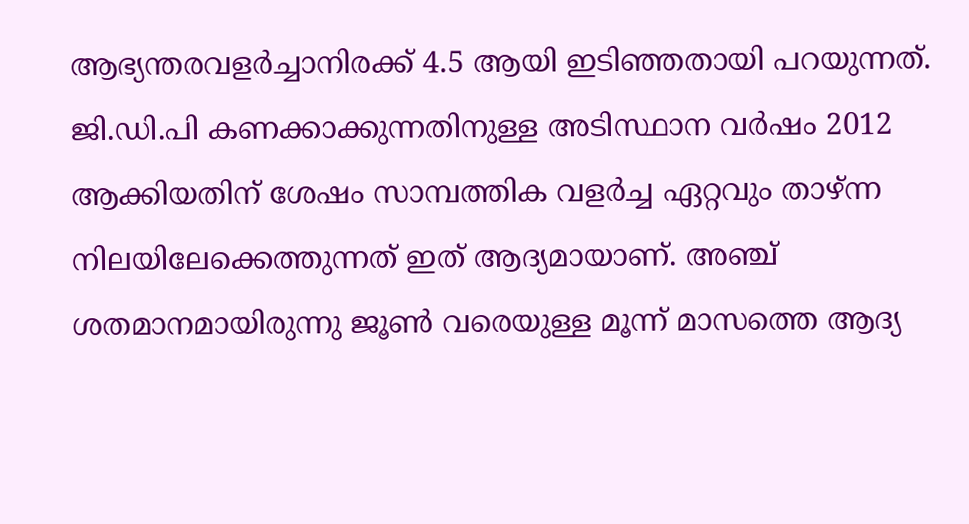ആഭ്യന്തരവളർച്ചാനിരക്ക് 4.5 ആയി ഇടിഞ്ഞതായി പറയുന്നത്. ജി.ഡി.പി കണക്കാക്കുന്നതിനുള്ള അടിസ്ഥാന വര്‍ഷം 2012 ആക്കിയതിന് ശേഷം സാമ്പത്തിക വളര്‍ച്ച ഏറ്റവും താഴ്ന്ന നിലയിലേക്കെത്തുന്നത് ഇത് ആദ്യമായാണ്. അഞ്ച് ശതമാനമായിരുന്നു ജൂണ്‍ വരെയുള്ള മൂന്ന് മാസത്തെ ആദ്യ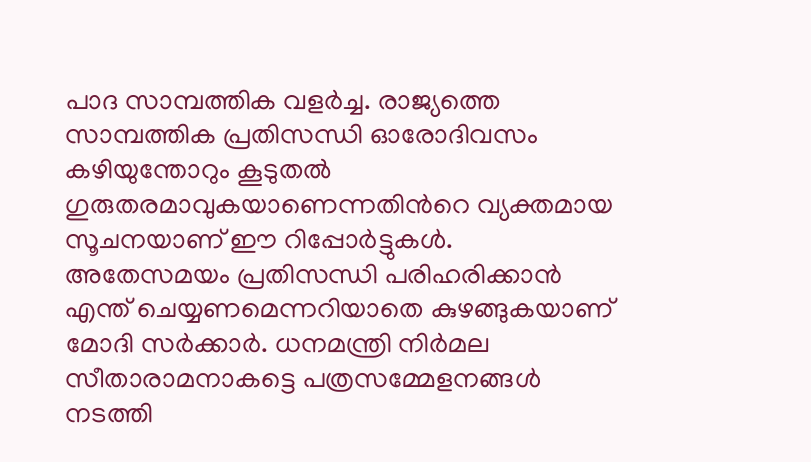പാദ സാമ്പത്തിക വളര്‍ച്ച. രാജ്യത്തെ സാമ്പത്തിക പ്രതിസന്ധി ഓരോദിവസം കഴിയുന്തോറും കൂടുതല്‍ ഗുരുതരമാവുകയാണെന്നതിന്‍റെ വ്യക്തമായ സൂചനയാണ് ഈ റിപ്പോര്‍ട്ടുകള്‍. അതേസമയം പ്രതിസന്ധി പരിഹരിക്കാന്‍ എന്ത് ചെയ്യണമെന്നറിയാതെ കുഴങ്ങുകയാണ് മോദി സർക്കാർ. ധനമന്ത്രി നിർമല സീതാരാമനാകട്ടെ പത്രസമ്മേളനങ്ങള്‍ നടത്തി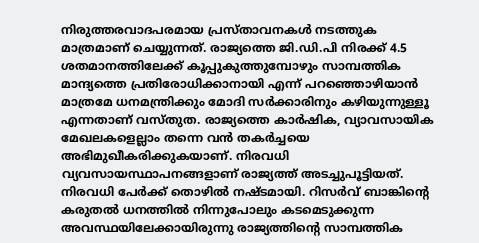നിരുത്തരവാദപരമായ പ്രസ്താവനകള്‍ നടത്തുക മാത്രമാണ് ചെയ്യുന്നത്. രാജ്യത്തെ ജി.ഡി.പി നിരക്ക് 4.5 ശതമാനത്തിലേക്ക് കൂപ്പുകുത്തുമ്പോഴും സാമ്പത്തിക മാന്ദ്യത്തെ പ്രതിരോധിക്കാനായി എന്ന് പറഞ്ഞൊഴിയാന്‍ മാത്രമേ ധനമന്ത്രിക്കും മോദി സർക്കാരിനും കഴിയുന്നുള്ളൂ എന്നതാണ് വസ്തുത. രാജ്യത്തെ കാര്‍ഷിക, വ്യാവസായിക മേഖലകളെല്ലാം തന്നെ വന്‍ തകർച്ചയെ അഭിമുഖീകരിക്കുകയാണ്. നിരവധി വ്യവസായസ്ഥാപനങ്ങളാണ് രാജ്യത്ത് അടച്ചുപൂട്ടിയത്. നിരവധി പേര്‍ക്ക് തൊഴില്‍ നഷ്ടമായി. റിസർവ് ബാങ്കിന്‍റെ കരുതല്‍ ധനത്തില്‍ നിന്നുപോലും കടമെടുക്കുന്ന അവസ്ഥയിലേക്കായിരുന്നു രാജ്യത്തിന്‍റെ സാമ്പത്തിക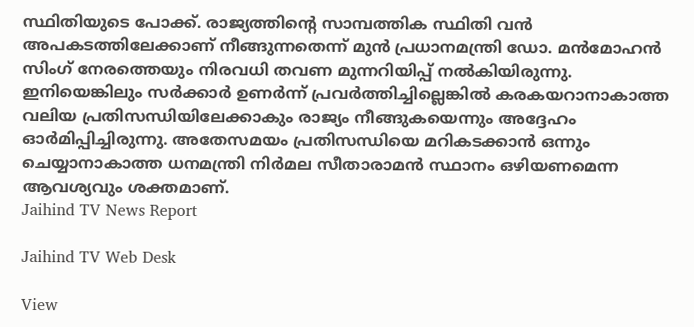സ്ഥിതിയുടെ പോക്ക്. രാജ്യത്തിന്‍റെ സാമ്പത്തിക സ്ഥിതി വന്‍ അപകടത്തിലേക്കാണ് നീങ്ങുന്നതെന്ന് മുന്‍ പ്രധാനമന്ത്രി ഡോ. മന്‍മോഹന്‍ സിംഗ് നേരത്തെയും നിരവധി തവണ മുന്നറിയിപ്പ് നല്‍കിയിരുന്നു. ഇനിയെങ്കിലും സർക്കാര്‍ ഉണർന്ന് പ്രവര്‍ത്തിച്ചില്ലെങ്കില്‍ കരകയറാനാകാത്ത വലിയ പ്രതിസന്ധിയിലേക്കാകും രാജ്യം നീങ്ങുകയെന്നും അദ്ദേഹം ഓര്‍മിപ്പിച്ചിരുന്നു. അതേസമയം പ്രതിസന്ധിയെ മറികടക്കാന്‍ ഒന്നും ചെയ്യാനാകാത്ത ധനമന്ത്രി നിർമല സീതാരാമന്‍ സ്ഥാനം ഒഴിയണമെന്ന ആവശ്യവും ശക്തമാണ്.
Jaihind TV News Report

Jaihind TV Web Desk

View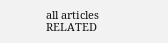all articles
RELATED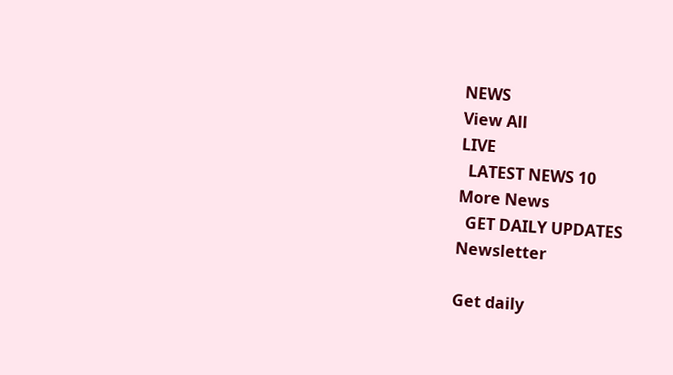NEWS
View All
LIVE
  LATEST NEWS 10
More News
  GET DAILY UPDATES
Newsletter

Get daily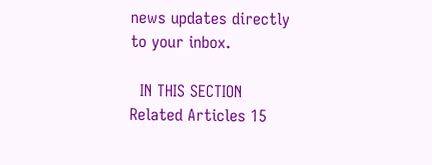news updates directly to your inbox.

  IN THIS SECTION
Related Articles 15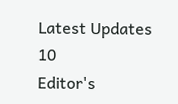Latest Updates 10
Editor's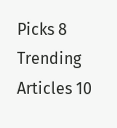Picks 8
Trending Articles 10